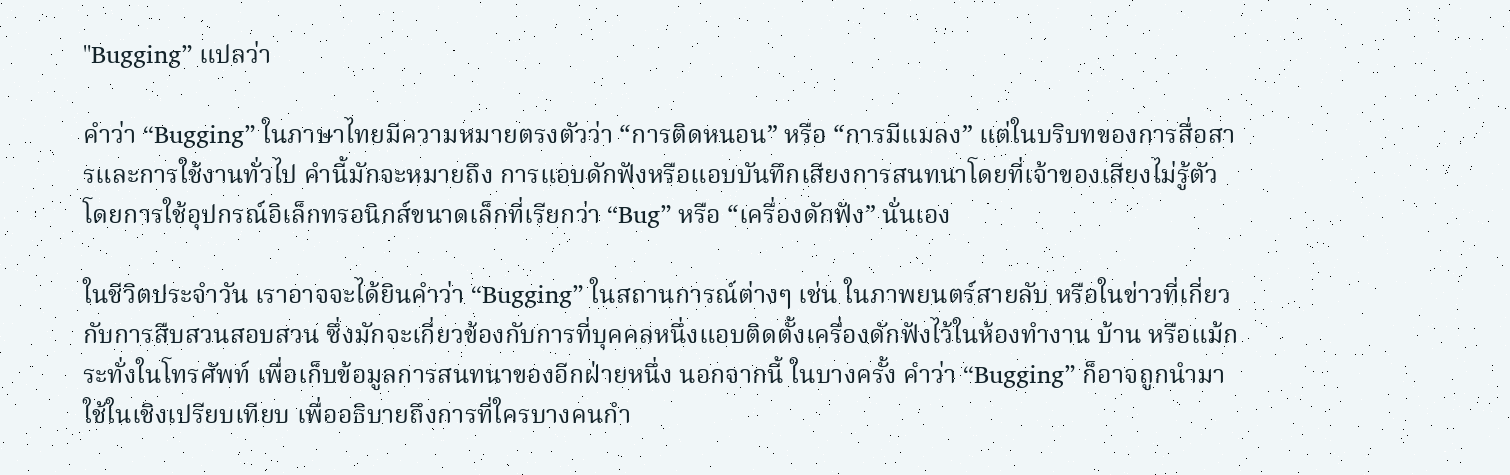"Bugging” แปลว่า

คำว่า “Bugging” ในภาษาไทยมีความหมายตรงตัวว่า “การติดหนอน” หรือ “การมีแมลง” แต่ในบริบทของการสื่อสารและการใช้งานทั่วไป คำนี้มักจะหมายถึง การแอบดักฟังหรือแอบบันทึกเสียงการสนทนาโดยที่เจ้าของเสียงไม่รู้ตัว โดยการใช้อุปกรณ์อิเล็กทรอนิกส์ขนาดเล็กที่เรียกว่า “Bug” หรือ “เครื่องดักฟัง” นั่นเอง

ในชีวิตประจำวัน เราอาจจะได้ยินคำว่า “Bugging” ในสถานการณ์ต่างๆ เช่น ในภาพยนตร์สายลับ หรือในข่าวที่เกี่ยวกับการสืบสวนสอบสวน ซึ่งมักจะเกี่ยวข้องกับการที่บุคคลหนึ่งแอบติดตั้งเครื่องดักฟังไว้ในห้องทำงาน บ้าน หรือแม้กระทั่งในโทรศัพท์ เพื่อเก็บข้อมูลการสนทนาของอีกฝ่ายหนึ่ง นอกจากนี้ ในบางครั้ง คำว่า “Bugging” ก็อาจถูกนำมาใช้ในเชิงเปรียบเทียบ เพื่ออธิบายถึงการที่ใครบางคนกำ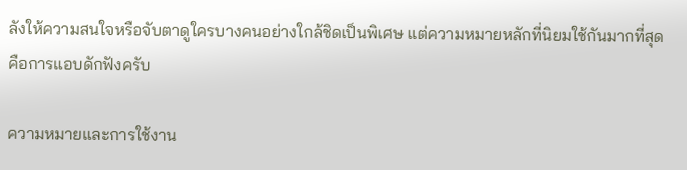ลังให้ความสนใจหรือจับตาดูใครบางคนอย่างใกล้ชิดเป็นพิเศษ แต่ความหมายหลักที่นิยมใช้กันมากที่สุดคือการแอบดักฟังครับ

ความหมายและการใช้งาน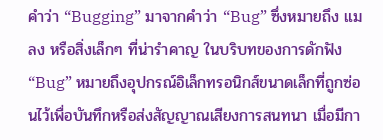คำว่า “Bugging” มาจากคำว่า “Bug” ซึ่งหมายถึง แมลง หรือสิ่งเล็กๆ ที่น่ารำคาญ ในบริบทของการดักฟัง “Bug” หมายถึงอุปกรณ์อิเล็กทรอนิกส์ขนาดเล็กที่ถูกซ่อนไว้เพื่อบันทึกหรือส่งสัญญาณเสียงการสนทนา เมื่อมีกา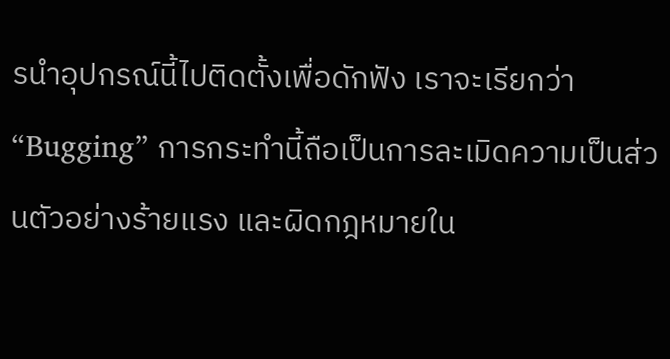รนำอุปกรณ์นี้ไปติดตั้งเพื่อดักฟัง เราจะเรียกว่า “Bugging” การกระทำนี้ถือเป็นการละเมิดความเป็นส่วนตัวอย่างร้ายแรง และผิดกฎหมายใน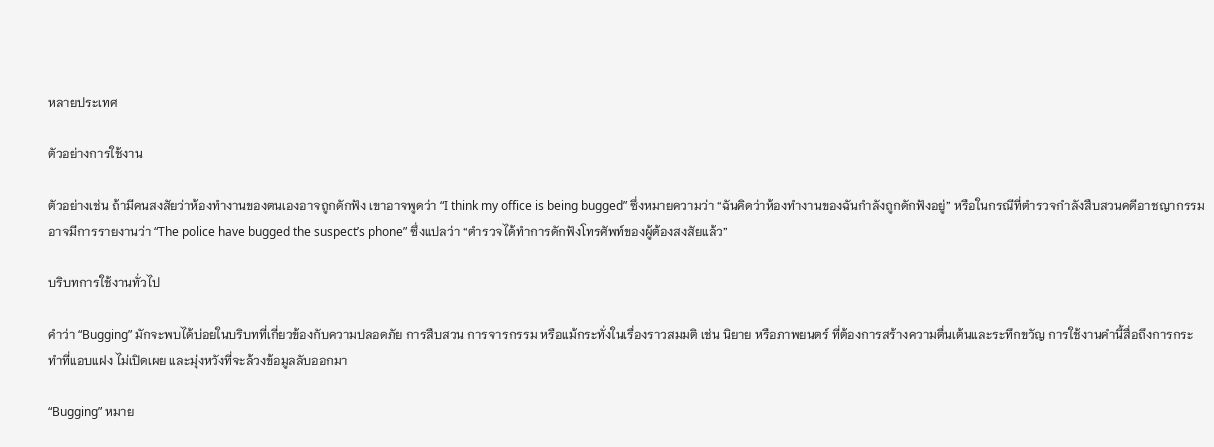หลายประเทศ

ตัวอย่างการใช้งาน

ตัวอย่างเช่น ถ้ามีคนสงสัยว่าห้องทำงานของตนเองอาจถูกดักฟัง เขาอาจพูดว่า “I think my office is being bugged” ซึ่งหมายความว่า “ฉันคิดว่าห้องทำงานของฉันกำลังถูกดักฟังอยู่” หรือในกรณีที่ตำรวจกำลังสืบสวนคดีอาชญากรรม อาจมีการรายงานว่า “The police have bugged the suspect’s phone” ซึ่งแปลว่า “ตำรวจได้ทำการดักฟังโทรศัพท์ของผู้ต้องสงสัยแล้ว”

บริบทการใช้งานทั่วไป

คำว่า “Bugging” มักจะพบได้บ่อยในบริบทที่เกี่ยวข้องกับความปลอดภัย การสืบสวน การจารกรรม หรือแม้กระทั่งในเรื่องราวสมมติ เช่น นิยาย หรือภาพยนตร์ ที่ต้องการสร้างความตื่นเต้นและระทึกขวัญ การใช้งานคำนี้สื่อถึงการกระทำที่แอบแฝง ไม่เปิดเผย และมุ่งหวังที่จะล้วงข้อมูลลับออกมา

“Bugging” หมาย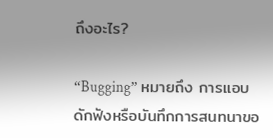ถึงอะไร?

“Bugging” หมายถึง การแอบดักฟังหรือบันทึกการสนทนาขอ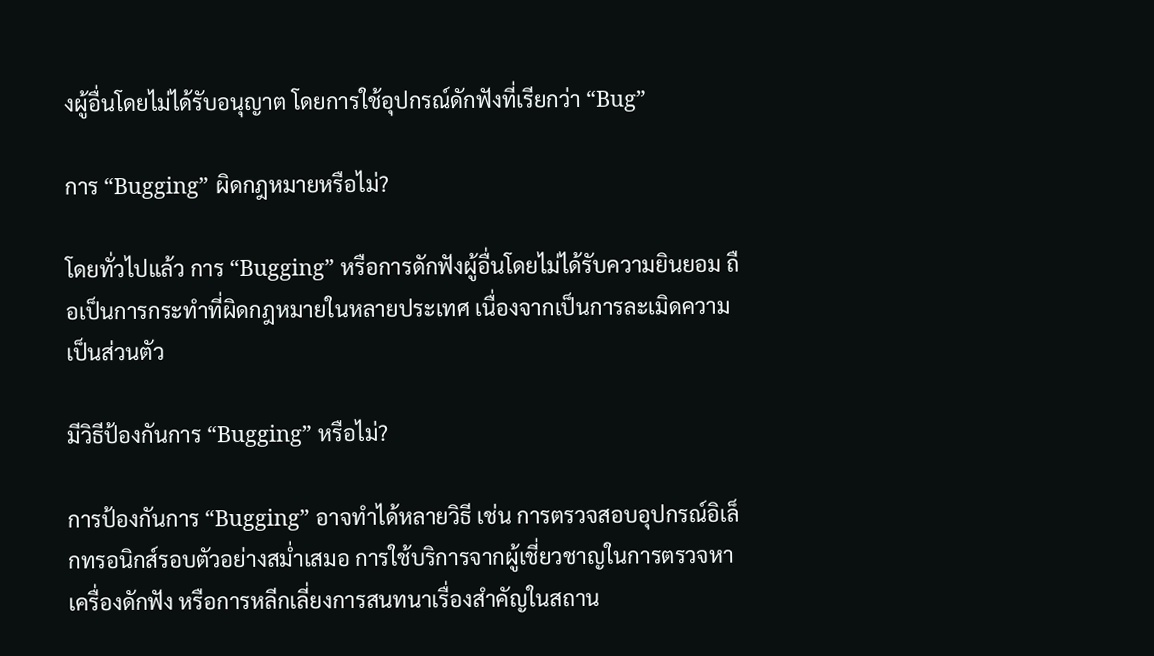งผู้อื่นโดยไม่ได้รับอนุญาต โดยการใช้อุปกรณ์ดักฟังที่เรียกว่า “Bug”

การ “Bugging” ผิดกฎหมายหรือไม่?

โดยทั่วไปแล้ว การ “Bugging” หรือการดักฟังผู้อื่นโดยไม่ได้รับความยินยอม ถือเป็นการกระทำที่ผิดกฎหมายในหลายประเทศ เนื่องจากเป็นการละเมิดความเป็นส่วนตัว

มีวิธีป้องกันการ “Bugging” หรือไม่?

การป้องกันการ “Bugging” อาจทำได้หลายวิธี เช่น การตรวจสอบอุปกรณ์อิเล็กทรอนิกส์รอบตัวอย่างสม่ำเสมอ การใช้บริการจากผู้เชี่ยวชาญในการตรวจหาเครื่องดักฟัง หรือการหลีกเลี่ยงการสนทนาเรื่องสำคัญในสถาน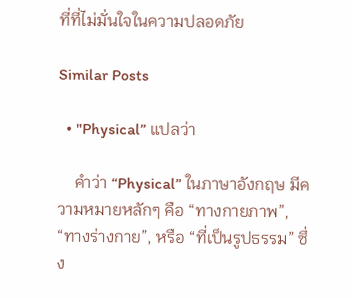ที่ที่ไม่มั่นใจในความปลอดภัย

Similar Posts

  • "Physical” แปลว่า

    คำว่า “Physical” ในภาษาอังกฤษ มีความหมายหลักๆ คือ “ทางกายภาพ”, “ทางร่างกาย”, หรือ “ที่เป็นรูปธรรม” ซึ่ง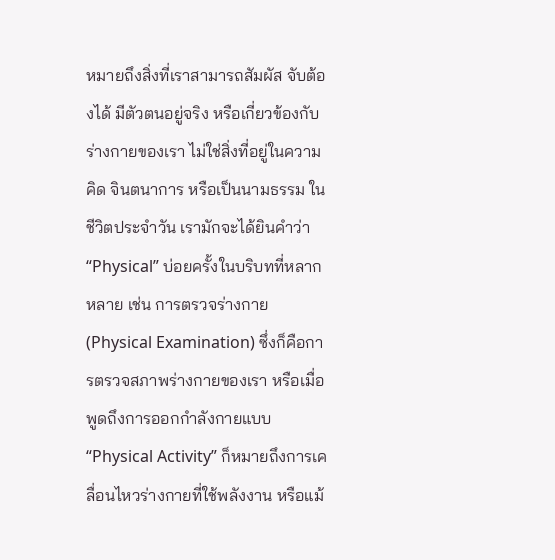หมายถึงสิ่งที่เราสามารถสัมผัส จับต้องได้ มีตัวตนอยู่จริง หรือเกี่ยวข้องกับร่างกายของเรา ไม่ใช่สิ่งที่อยู่ในความคิด จินตนาการ หรือเป็นนามธรรม ในชีวิตประจำวัน เรามักจะได้ยินคำว่า “Physical” บ่อยครั้งในบริบทที่หลากหลาย เช่น การตรวจร่างกาย (Physical Examination) ซึ่งก็คือการตรวจสภาพร่างกายของเรา หรือเมื่อพูดถึงการออกกำลังกายแบบ “Physical Activity” ก็หมายถึงการเคลื่อนไหวร่างกายที่ใช้พลังงาน หรือแม้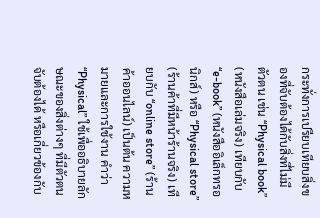กระทั่งการเปรียบเทียบสิ่งของที่จับต้องได้กับสิ่งที่ไม่มีตัวตน เช่น “Physical book” (หนังสือเล่มจริง) เทียบกับ “e-book” (หนังสืออิเล็กทรอนิกส์) หรือ “Physical store” (ร้านค้าที่มีหน้าร้านจริง) เทียบกับ “online store” (ร้านค้าออนไลน์) เป็นต้น ความหมายและการใช้งาน คำว่า “Physical” ใช้เพื่ออธิบายลักษณะของสิ่งต่างๆ ที่มีตัวตน จับต้องได้ หรือเกี่ยวข้องกับ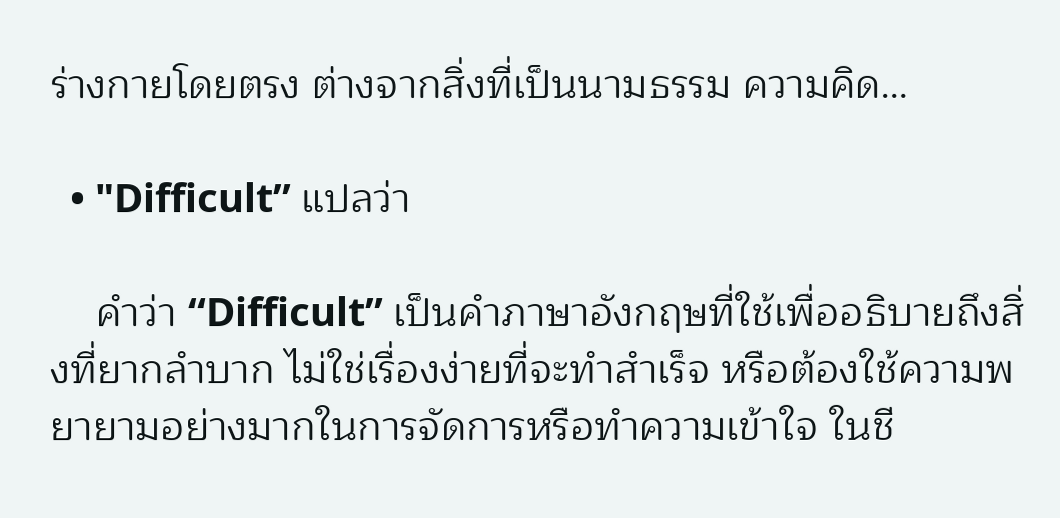ร่างกายโดยตรง ต่างจากสิ่งที่เป็นนามธรรม ความคิด…

  • "Difficult” แปลว่า

    คำว่า “Difficult” เป็นคำภาษาอังกฤษที่ใช้เพื่ออธิบายถึงสิ่งที่ยากลำบาก ไม่ใช่เรื่องง่ายที่จะทำสำเร็จ หรือต้องใช้ความพยายามอย่างมากในการจัดการหรือทำความเข้าใจ ในชี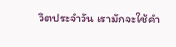วิตประจำวัน เรามักจะใช้คำ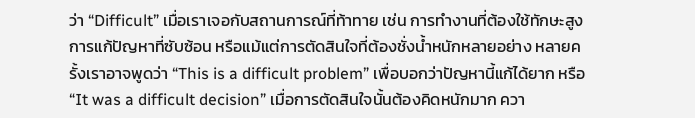ว่า “Difficult” เมื่อเราเจอกับสถานการณ์ที่ท้าทาย เช่น การทำงานที่ต้องใช้ทักษะสูง การแก้ปัญหาที่ซับซ้อน หรือแม้แต่การตัดสินใจที่ต้องชั่งน้ำหนักหลายอย่าง หลายครั้งเราอาจพูดว่า “This is a difficult problem” เพื่อบอกว่าปัญหานี้แก้ได้ยาก หรือ “It was a difficult decision” เมื่อการตัดสินใจนั้นต้องคิดหนักมาก ควา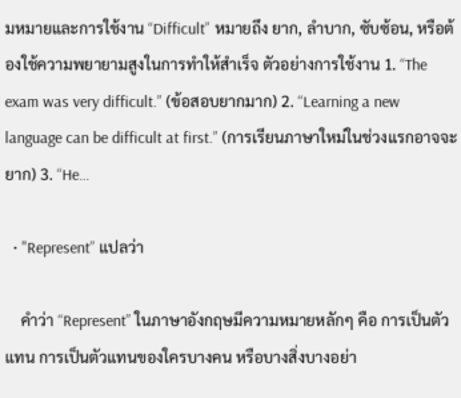มหมายและการใช้งาน “Difficult” หมายถึง ยาก, ลำบาก, ซับซ้อน, หรือต้องใช้ความพยายามสูงในการทำให้สำเร็จ ตัวอย่างการใช้งาน 1. “The exam was very difficult.” (ข้อสอบยากมาก) 2. “Learning a new language can be difficult at first.” (การเรียนภาษาใหม่ในช่วงแรกอาจจะยาก) 3. “He…

  • "Represent” แปลว่า

    คำว่า “Represent” ในภาษาอังกฤษมีความหมายหลักๆ คือ การเป็นตัวแทน การเป็นตัวแทนของใครบางคน หรือบางสิ่งบางอย่า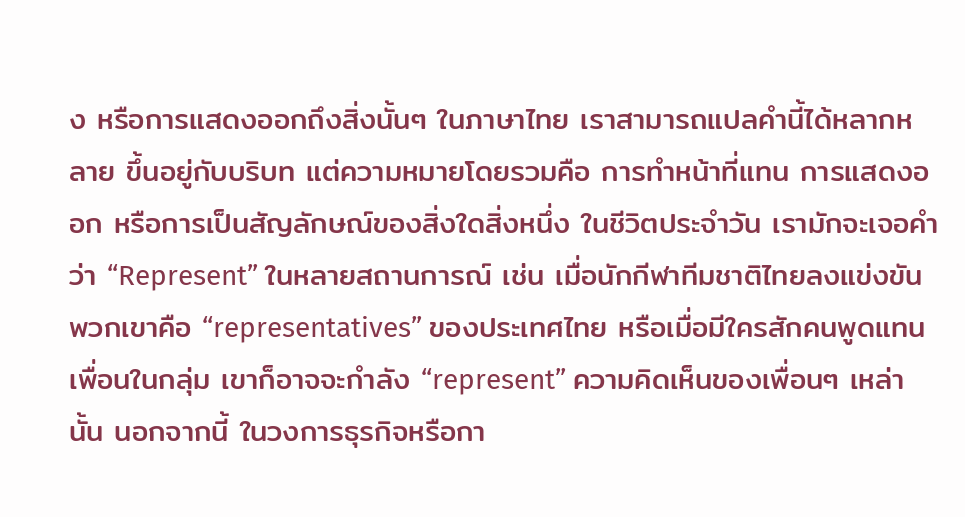ง หรือการแสดงออกถึงสิ่งนั้นๆ ในภาษาไทย เราสามารถแปลคำนี้ได้หลากหลาย ขึ้นอยู่กับบริบท แต่ความหมายโดยรวมคือ การทำหน้าที่แทน การแสดงออก หรือการเป็นสัญลักษณ์ของสิ่งใดสิ่งหนึ่ง ในชีวิตประจำวัน เรามักจะเจอคำว่า “Represent” ในหลายสถานการณ์ เช่น เมื่อนักกีฬาทีมชาติไทยลงแข่งขัน พวกเขาคือ “representatives” ของประเทศไทย หรือเมื่อมีใครสักคนพูดแทนเพื่อนในกลุ่ม เขาก็อาจจะกำลัง “represent” ความคิดเห็นของเพื่อนๆ เหล่านั้น นอกจากนี้ ในวงการธุรกิจหรือกา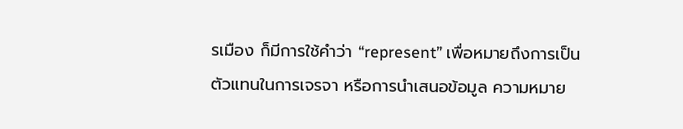รเมือง ก็มีการใช้คำว่า “represent” เพื่อหมายถึงการเป็นตัวแทนในการเจรจา หรือการนำเสนอข้อมูล ความหมาย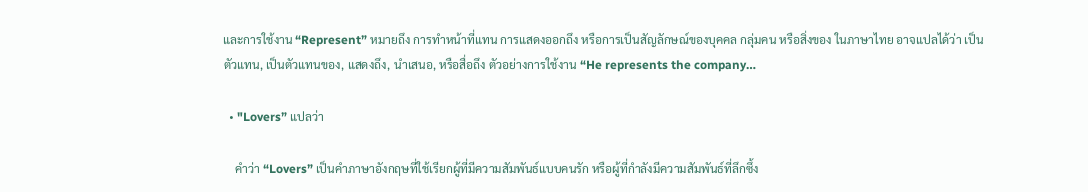และการใช้งาน “Represent” หมายถึง การทำหน้าที่แทน การแสดงออกถึง หรือการเป็นสัญลักษณ์ของบุคคล กลุ่มคน หรือสิ่งของ ในภาษาไทย อาจแปลได้ว่า เป็นตัวแทน, เป็นตัวแทนของ, แสดงถึง, นำเสนอ, หรือสื่อถึง ตัวอย่างการใช้งาน “He represents the company…

  • "Lovers” แปลว่า

    คำว่า “Lovers” เป็นคำภาษาอังกฤษที่ใช้เรียกผู้ที่มีความสัมพันธ์แบบคนรัก หรือผู้ที่กำลังมีความสัมพันธ์ที่ลึกซึ้ง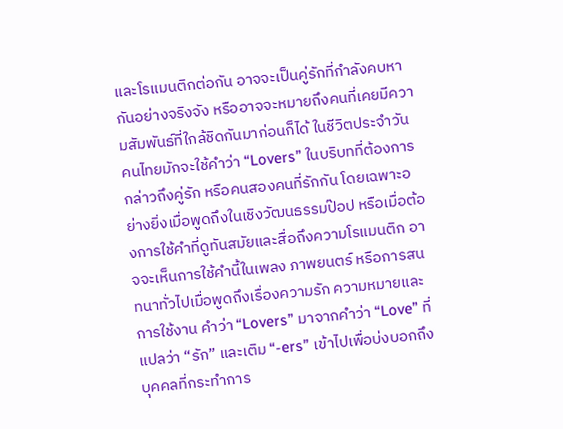และโรแมนติกต่อกัน อาจจะเป็นคู่รักที่กำลังคบหากันอย่างจริงจัง หรืออาจจะหมายถึงคนที่เคยมีความสัมพันธ์ที่ใกล้ชิดกันมาก่อนก็ได้ ในชีวิตประจำวัน คนไทยมักจะใช้คำว่า “Lovers” ในบริบทที่ต้องการกล่าวถึงคู่รัก หรือคนสองคนที่รักกัน โดยเฉพาะอย่างยิ่งเมื่อพูดถึงในเชิงวัฒนธรรมป๊อป หรือเมื่อต้องการใช้คำที่ดูทันสมัยและสื่อถึงความโรแมนติก อาจจะเห็นการใช้คำนี้ในเพลง ภาพยนตร์ หรือการสนทนาทั่วไปเมื่อพูดถึงเรื่องความรัก ความหมายและการใช้งาน คำว่า “Lovers” มาจากคำว่า “Love” ที่แปลว่า “รัก” และเติม “-ers” เข้าไปเพื่อบ่งบอกถึงบุคคลที่กระทำการ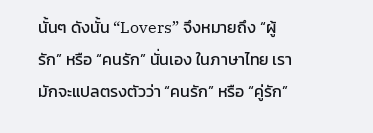นั้นๆ ดังนั้น “Lovers” จึงหมายถึง “ผู้รัก” หรือ “คนรัก” นั่นเอง ในภาษาไทย เรามักจะแปลตรงตัวว่า “คนรัก” หรือ “คู่รัก”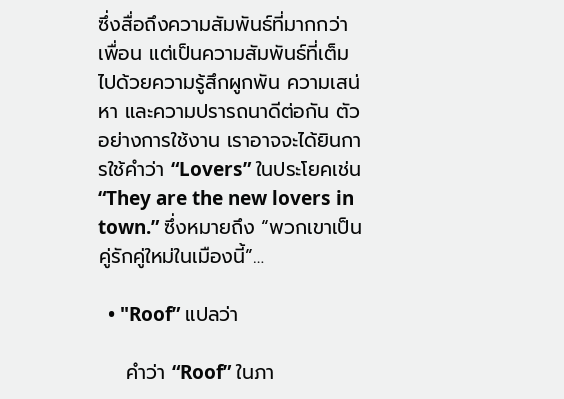ซึ่งสื่อถึงความสัมพันธ์ที่มากกว่าเพื่อน แต่เป็นความสัมพันธ์ที่เต็มไปด้วยความรู้สึกผูกพัน ความเสน่หา และความปรารถนาดีต่อกัน ตัวอย่างการใช้งาน เราอาจจะได้ยินการใช้คำว่า “Lovers” ในประโยคเช่น “They are the new lovers in town.” ซึ่งหมายถึง “พวกเขาเป็นคู่รักคู่ใหม่ในเมืองนี้”…

  • "Roof” แปลว่า

    คำว่า “Roof” ในภา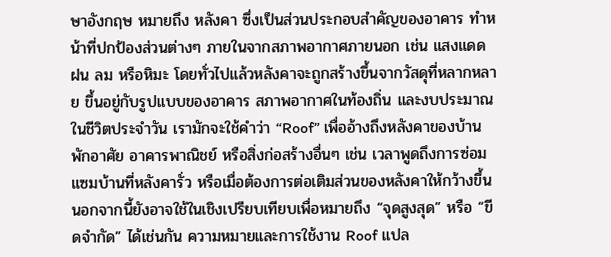ษาอังกฤษ หมายถึง หลังคา ซึ่งเป็นส่วนประกอบสำคัญของอาคาร ทำหน้าที่ปกป้องส่วนต่างๆ ภายในจากสภาพอากาศภายนอก เช่น แสงแดด ฝน ลม หรือหิมะ โดยทั่วไปแล้วหลังคาจะถูกสร้างขึ้นจากวัสดุที่หลากหลาย ขึ้นอยู่กับรูปแบบของอาคาร สภาพอากาศในท้องถิ่น และงบประมาณ ในชีวิตประจำวัน เรามักจะใช้คำว่า “Roof” เพื่ออ้างถึงหลังคาของบ้านพักอาศัย อาคารพาณิชย์ หรือสิ่งก่อสร้างอื่นๆ เช่น เวลาพูดถึงการซ่อมแซมบ้านที่หลังคารั่ว หรือเมื่อต้องการต่อเติมส่วนของหลังคาให้กว้างขึ้น นอกจากนี้ยังอาจใช้ในเชิงเปรียบเทียบเพื่อหมายถึง “จุดสูงสุด” หรือ “ขีดจำกัด” ได้เช่นกัน ความหมายและการใช้งาน Roof แปล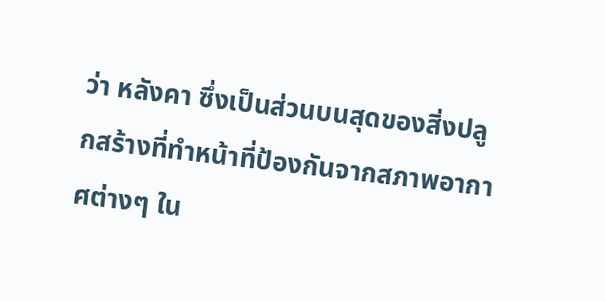ว่า หลังคา ซึ่งเป็นส่วนบนสุดของสิ่งปลูกสร้างที่ทำหน้าที่ป้องกันจากสภาพอากาศต่างๆ ใน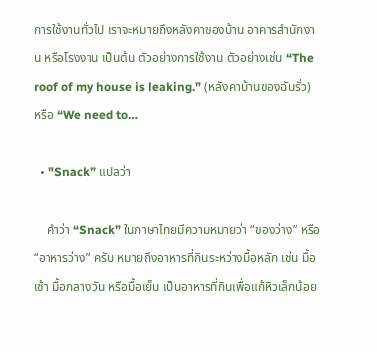การใช้งานทั่วไป เราจะหมายถึงหลังคาของบ้าน อาคารสำนักงาน หรือโรงงาน เป็นต้น ตัวอย่างการใช้งาน ตัวอย่างเช่น “The roof of my house is leaking.” (หลังคาบ้านของฉันรั่ว) หรือ “We need to…

  • "Snack” แปลว่า

    คำว่า “Snack” ในภาษาไทยมีความหมายว่า “ของว่าง” หรือ “อาหารว่าง” ครับ หมายถึงอาหารที่กินระหว่างมื้อหลัก เช่น มื้อเช้า มื้อกลางวัน หรือมื้อเย็น เป็นอาหารที่กินเพื่อแก้หิวเล็กน้อย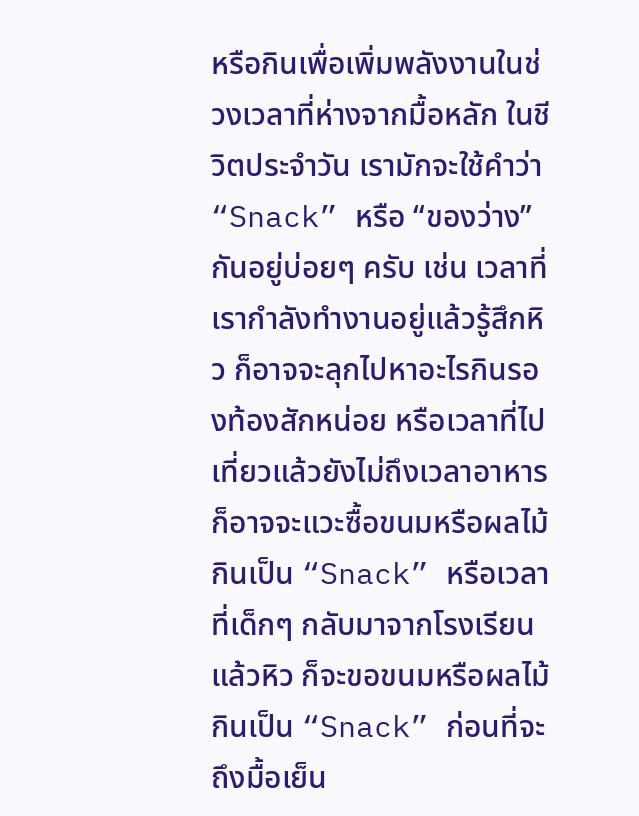หรือกินเพื่อเพิ่มพลังงานในช่วงเวลาที่ห่างจากมื้อหลัก ในชีวิตประจำวัน เรามักจะใช้คำว่า “Snack” หรือ “ของว่าง” กันอยู่บ่อยๆ ครับ เช่น เวลาที่เรากำลังทำงานอยู่แล้วรู้สึกหิว ก็อาจจะลุกไปหาอะไรกินรองท้องสักหน่อย หรือเวลาที่ไปเที่ยวแล้วยังไม่ถึงเวลาอาหาร ก็อาจจะแวะซื้อขนมหรือผลไม้กินเป็น “Snack” หรือเวลาที่เด็กๆ กลับมาจากโรงเรียนแล้วหิว ก็จะขอขนมหรือผลไม้กินเป็น “Snack” ก่อนที่จะถึงมื้อเย็น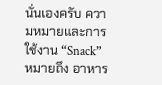นั่นเองครับ ความหมายและการใช้งาน “Snack” หมายถึง อาหาร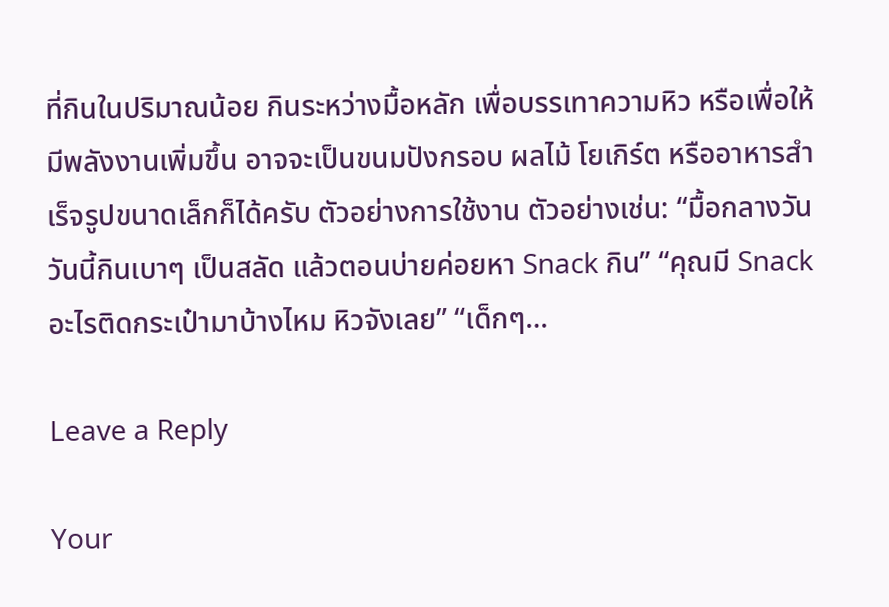ที่กินในปริมาณน้อย กินระหว่างมื้อหลัก เพื่อบรรเทาความหิว หรือเพื่อให้มีพลังงานเพิ่มขึ้น อาจจะเป็นขนมปังกรอบ ผลไม้ โยเกิร์ต หรืออาหารสำเร็จรูปขนาดเล็กก็ได้ครับ ตัวอย่างการใช้งาน ตัวอย่างเช่น: “มื้อกลางวันวันนี้กินเบาๆ เป็นสลัด แล้วตอนบ่ายค่อยหา Snack กิน” “คุณมี Snack อะไรติดกระเป๋ามาบ้างไหม หิวจังเลย” “เด็กๆ…

Leave a Reply

Your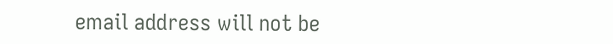email address will not be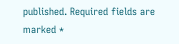published. Required fields are marked *